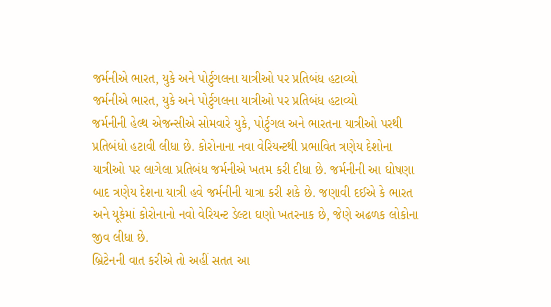જર્મનીએ ભારત, યુકે અને પોર્ટુગલના યાત્રીઓ પર પ્રતિબંધ હટાવ્યો
જર્મનીએ ભારત, યુકે અને પોર્ટુગલના યાત્રીઓ પર પ્રતિબંધ હટાવ્યો
જર્મનીની હેલ્થ એજન્સીએ સોમવારે યુકે, પોર્ટુગલ અને ભારતના યાત્રીઓ પરથી પ્રતિબંધો હટાવી લીધા છે. કોરોનાના નવા વેરિયન્ટથી પ્રભાવિત ત્રણેય દેશોના યાત્રીઓ પર લાગેલા પ્રતિબંધ જર્મનીએ ખતમ કરી દીધા છે. જર્મનીની આ ઘોષણા બાદ ત્રણેય દેશના યાત્રી હવે જર્મનીની યાત્રા કરી શકે છે. જણાવી દઈએ કે ભારત અને યૂકેમાં કોરોનાનો નવો વેરિયન્ટ ડેલ્ટા ઘણો ખતરનાક છે, જેણે અઢળક લોકોના જીવ લીધા છે.
બ્રિટેનની વાત કરીએ તો અહીં સતત આ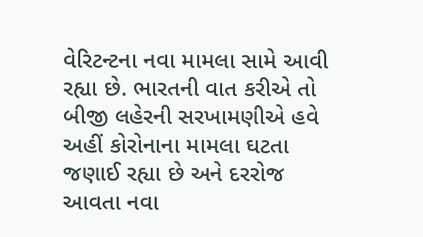વેરિટન્ટના નવા મામલા સામે આવી રહ્યા છે. ભારતની વાત કરીએ તો બીજી લહેરની સરખામણીએ હવે અહીં કોરોનાના મામલા ઘટતા જણાઈ રહ્યા છે અને દરરોજ આવતા નવા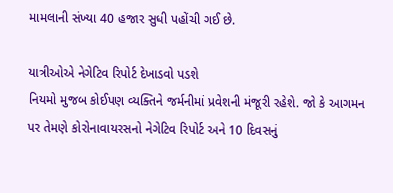મામલાની સંખ્યા 40 હજાર સુધી પહોંચી ગઈ છે.

યાત્રીઓએ નેગેટિવ રિપોર્ટ દેખાડવો પડશે
નિયમો મુજબ કોઈપણ વ્યક્તિને જર્મનીમાં પ્રવેશની મંજૂરી રહેશે. જો કે આગમન પર તેમણે કોરોનાવાયરસનો નેગેટિવ રિપોર્ટ અને 10 દિવસનું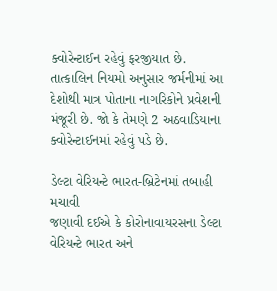ક્વોરેન્ટાઈન રહેવું ફરજીયાત છે. તાત્કાલિન નિયમો અનુસાર જર્મનીમાં આ દેશોથી માત્ર પોતાના નાગરિકોને પ્રવેશની મંજૂરી છે. જો કે તેમણે 2 અઠવાડિયાના ક્વોરેન્ટાઈનમાં રહેવું પડે છે.

ડેલ્ટા વેરિયન્ટે ભારત-બ્રિટેનમાં તબાહી મચાવી
જણાવી દઈએ કે કોરોનાવાયરસના ડેલ્ટા વેરિયન્ટે ભારત અને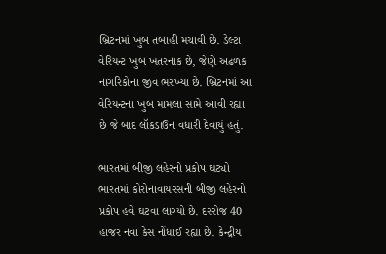બ્રિટનમાં ખુબ તબાહી મચાવી છે. ડેલ્ટા વેરિયન્ટ ખુબ ખતરનાક છે, જેણે અઢળક નાગરિકોના જીવ ભરખ્યા છે. બ્રિટનમાં આ વેરિયન્ટના ખુબ મામલા સામે આવી રહ્યા છે જે બાદ લૉકડાઉન વધારી દેવાયું હતું.

ભારતમાં બીજી લહેરનો પ્રકોપ ઘટ્યો
ભારતમાં કોરોનાવાયરસની બીજી લહેરનો પ્રકોપ હવે ઘટવા લાગ્યો છે. દરરોજ 40 હાજર નવા કેસ નોંધાઈ રહ્યા છે. કેન્દ્રીય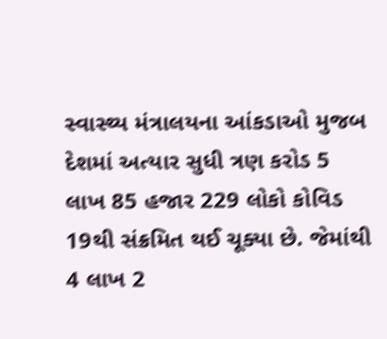સ્વાસ્થ્ય મંત્રાલયના આંકડાઓ મુજબ દેશમાં અત્યાર સુધી ત્રણ કરોડ 5 લાખ 85 હજાર 229 લોકો કોવિડ 19થી સંક્રમિત થઈ ચૂક્યા છે. જેમાંથી 4 લાખ 2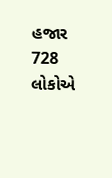હજાર 728 લોકોએ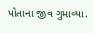પોતાના જીવ ગુમાવ્યા.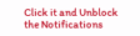Click it and Unblock the Notifications